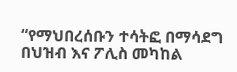“የማህበረሰቡን ተሳትፎ በማሳደግ በህዝብ እና ፖሊስ መካከል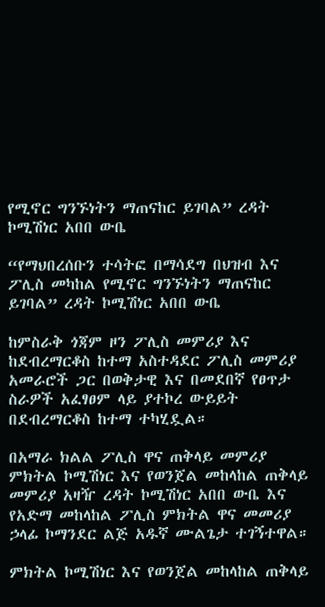የሚኖር ግንኙነትን ማጠናከር ይገባል” ረዳት ኮሚሽነር አበበ ውቤ

“የማህበረሰቡን ተሳትፎ በማሳደግ በህዝብ እና ፖሊስ መካከል የሚኖር ግንኙነትን ማጠናከር ይገባል” ረዳት ኮሚሽነር አበበ ውቤ

ከምስራቅ ጎጃም ዞን ፖሊስ መምሪያ እና ከደብረማርቆስ ከተማ አስተዳደር ፖሊስ መምሪያ አመራሮች ጋር በወቅታዊ እና በመደበኛ የፀጥታ ስራዎች አፈፃፀም ላይ ያተኮረ ውይይት በደብረማርቆስ ከተማ ተካሂዷል።

በአማራ ክልል ፖሊስ ዋና ጠቅላይ መምሪያ ምክትል ኮሚሽነር እና የወንጀል መከላከል ጠቅላይ መምሪያ አዛዥ ረዳት ኮሚሽነር አበበ ውቤ እና የአድማ መከላከል ፖሊስ ምክትል ዋና መመሪያ ኃላፊ ኮማንደር ልጅ አዱኛ ሙልጌታ ተገኝተዋል።

ምክትል ኮሚሽነር እና የወንጀል መከላከል ጠቅላይ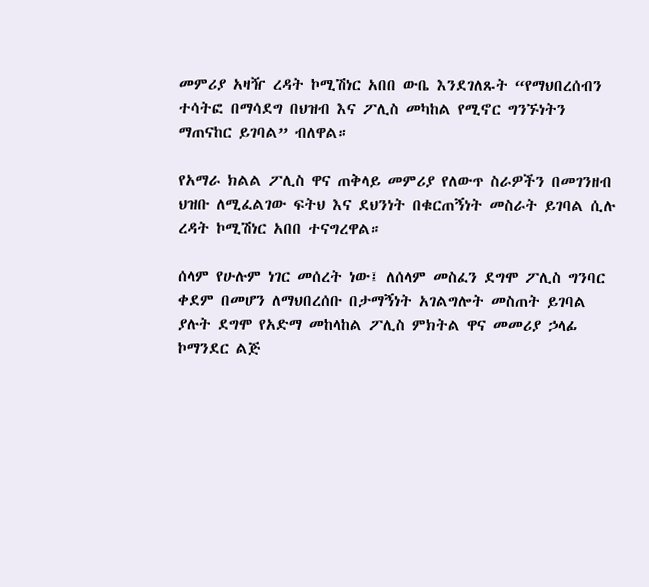መምሪያ አዛዥ ረዳት ኮሚሽነር አበበ ውቤ እንደገለጹት “የማህበረሰብን ተሳትፎ በማሳደግ በህዝብ እና ፖሊስ መካከል የሚኖር ግንኙነትን ማጠናከር ይገባል” ብለዋል።

የአማራ ክልል ፖሊስ ዋና ጠቅላይ መምሪያ የለውጥ ስራዎችን በመገንዘብ ህዝቡ ለሚፈልገው ፍትህ እና ደህንነት በቁርጠኝነት መስራት ይገባል ሲሉ ረዳት ኮሚሽነር አበበ ተናግረዋል።

ሰላም የሁሉም ነገር መሰረት ነው፤ ለሰላም መስፈን ደግሞ ፖሊስ ግንባር ቀደም በመሆን ለማህበረሰቡ በታማኝነት አገልግሎት መስጠት ይገባል ያሉት ደግሞ የአድማ መከላከል ፖሊስ ምክትል ዋና መመሪያ ኃላፊ ኮማንደር ልጅ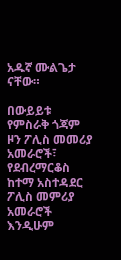አዱኛ ሙልጌታ ናቸው።

በውይይቱ የምስራቅ ጎጃም ዞን ፖሊስ መመሪያ አመራሮች፣ የደብረማርቆስ ከተማ አስተዳደር ፖሊስ መምሪያ አመራሮች እንዲሁም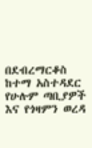በደብረማርቆስ ከተማ አስተዳደር የሁሉም ጣቢያዎች እና የጎዛምን ወረዳ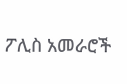ፖሊስ አመራሮች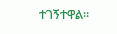ተገኝተዋል።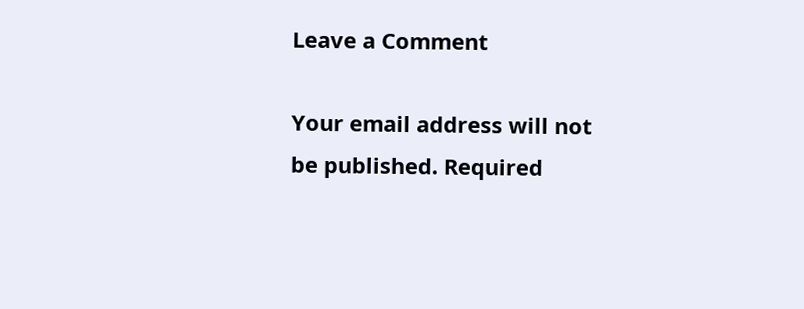Leave a Comment

Your email address will not be published. Required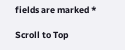fields are marked *

Scroll to Top